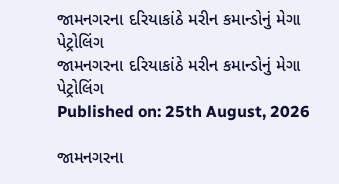જામનગરના દરિયાકાંઠે મરીન કમાન્ડોનું મેગા પેટ્રોલિંગ
જામનગરના દરિયાકાંઠે મરીન કમાન્ડોનું મેગા પેટ્રોલિંગ
Published on: 25th August, 2026

જામનગરના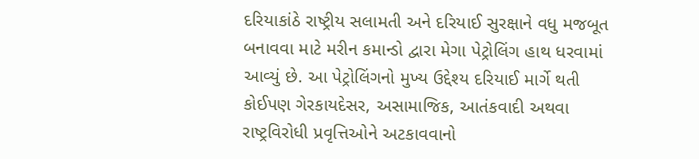દરિયાકાંઠે રાષ્ટ્રીય સલામતી અને દરિયાઈ સુરક્ષાને વધુ મજબૂત બનાવવા માટે મરીન કમાન્ડો દ્વારા મેગા પેટ્રોલિંગ હાથ ધરવામાં આવ્યું છે. આ પેટ્રોલિંગનો મુખ્ય ઉદ્દેશ્ય દરિયાઈ માર્ગે થતી કોઈપણ ગેરકાયદેસર, અસામાજિક, આતંકવાદી અથવા રાષ્ટ્રવિરોધી પ્રવૃત્તિઓને અટકાવવાનો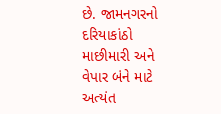છે. જામનગરનો દરિયાકાંઠો માછીમારી અને વેપાર બંને માટે અત્યંત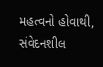મહત્વનો હોવાથી, સંવેદનશીલ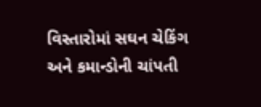વિસ્તારોમાં સઘન ચેકિંગ અને કમાન્ડોની ચાંપતી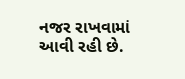નજર રાખવામાં આવી રહી છે.